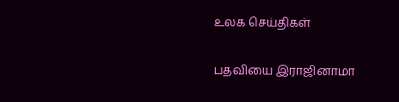உலக செய்திகள்

பதவியை இராஜினாமா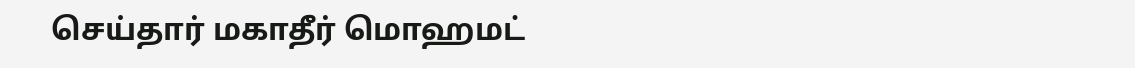செய்தார் மகாதீர் மொஹமட்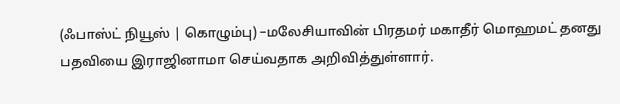(ஃபாஸ்ட் நியூஸ் | கொழும்பு) –மலேசியாவின் பிரதமர் மகாதீர் மொஹமட் தனது பதவியை இராஜினாமா செய்வதாக அறிவித்துள்ளார்.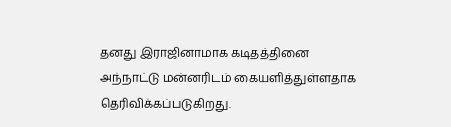தனது இராஜினாமாக கடிதத்தினை அந்நாட்டு மன்னரிடம் கையளித்துள்ளதாக தெரிவிக்கப்படுகிறது.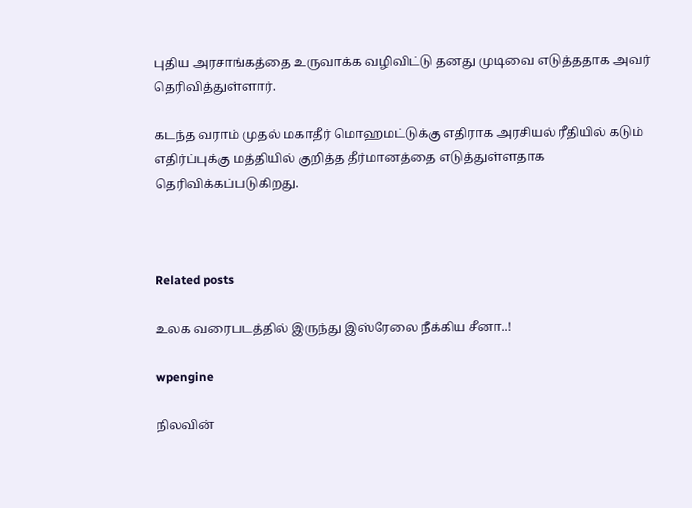புதிய அரசாங்கத்தை உருவாக்க வழிவிட்டு தனது முடிவை எடுத்ததாக அவர் தெரிவித்துள்ளார்.

கடந்த வராம் முதல் மகாதீர் மொஹமட்டுக்கு எதிராக அரசியல் ரீதியில் கடும் எதிர்ப்புக்கு மத்தியில் குறித்த தீர்மானத்தை எடுத்துள்ளதாக தெரிவிக்கப்படுகிறது.



Related posts

உலக வரைபடத்தில் இருந்து இஸ்ரேலை நீக்கிய சீனா..!

wpengine

நிலவின்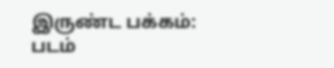இருண்ட பக்கம்: படம்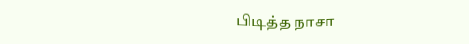பிடித்த நாசா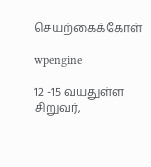செயற்கைக்கோள்

wpengine

12 -15 வயதுள்ள சிறுவர்,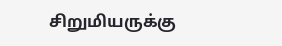சிறுமியருக்கு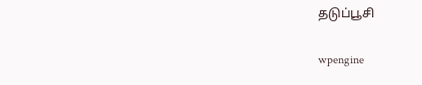தடுப்பூசி

wpengine